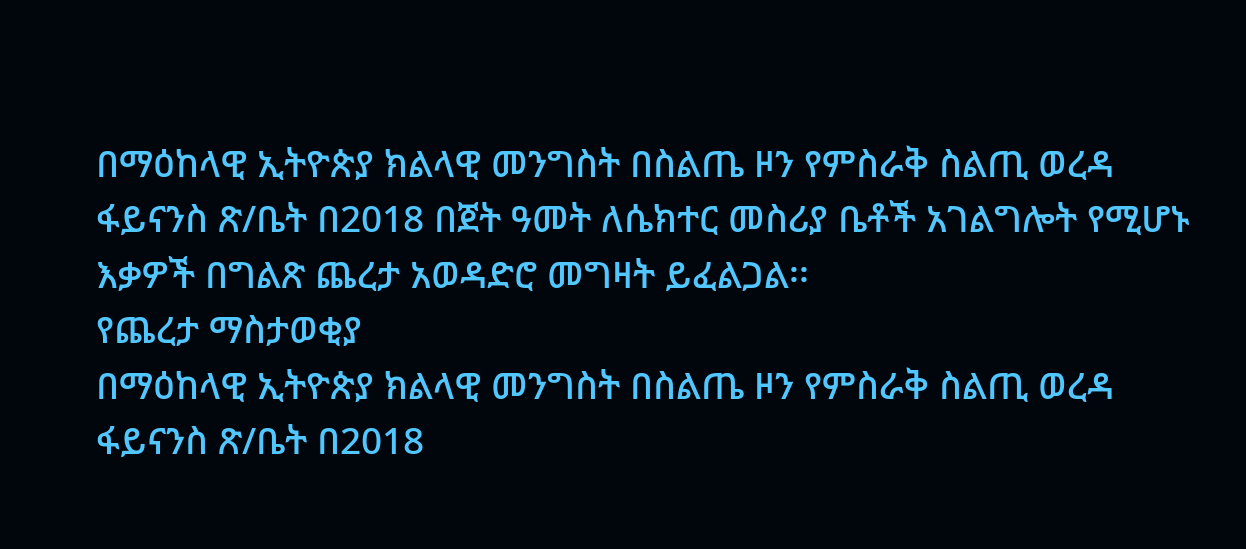በማዕከላዊ ኢትዮጵያ ክልላዊ መንግስት በስልጤ ዞን የምስራቅ ስልጢ ወረዳ ፋይናንስ ጽ/ቤት በ2018 በጀት ዓመት ለሴክተር መስሪያ ቤቶች አገልግሎት የሚሆኑ እቃዎች በግልጽ ጨረታ አወዳድሮ መግዛት ይፈልጋል፡፡
የጨረታ ማስታወቂያ
በማዕከላዊ ኢትዮጵያ ክልላዊ መንግስት በስልጤ ዞን የምስራቅ ስልጢ ወረዳ ፋይናንስ ጽ/ቤት በ2018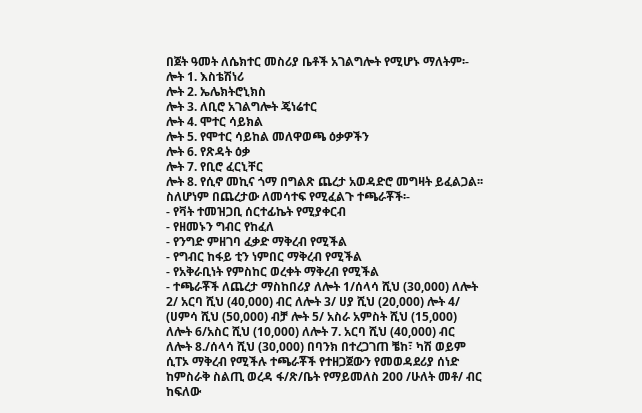በጀት ዓመት ለሴክተር መስሪያ ቤቶች አገልግሎት የሚሆኑ ማለትም፡-
ሎት 1. እስቴሽነሪ
ሎት 2. ኤሌክትሮኒክስ
ሎት 3. ለቢሮ አገልግሎት ጄነሬተር
ሎት 4. ሞተር ሳይክል
ሎት 5. የሞተር ሳይከል መለዋወጫ ዕቃዎችን
ሎት 6. የጽዳት ዕቃ
ሎት 7. የቢሮ ፈርኒቸር
ሎት 8. የሲኖ መኪና ጎማ በግልጽ ጨረታ አወዳድሮ መግዛት ይፈልጋል፡፡ ስለሆነም በጨረታው ለመሳተፍ የሚፈልጉ ተጫራቾች፡-
- የቫት ተመዝጋቢ ሰርተፊኬት የሚያቀርብ
- የዘመኑን ግብር የከፈለ
- የንግድ ምዘገባ ፈቃድ ማቅረብ የሚችል
- የግብር ከፋይ ቲን ነምበር ማቅረብ የሚችል
- የአቅራቢነት የምስከር ወረቀት ማቅረብ የሚችል
- ተጫራቾች ለጨረታ ማስከበሪያ ለሎት 1/ሰላሳ ሺህ (30,000) ለሎት 2/ አርባ ሺህ (40,000) ብር ለሎት 3/ ሀያ ሺህ (20,000) ሎት 4/ (ሀምሳ ሺህ (50,000) ብቻ ሎት 5/ አስራ አምስት ሺህ (15,000) ለሎት 6/አስር ሺህ (10,000) ለሎት 7. አርባ ሺህ (40,000) ብር ለሎት 8./ሰላሳ ሺህ (30,000) በባንክ በተረጋገጠ ቼከ፣ ካሽ ወይም ሲፐኦ ማቅረብ የሚችሉ ተጫራቾች የተዘጋጀውን የመወዳደሪያ ሰነድ ከምስራቅ ስልጢ ወረዳ ፋ/ጽ/ቤት የማይመለስ 200 /ሁለት መቶ/ ብር ከፍለው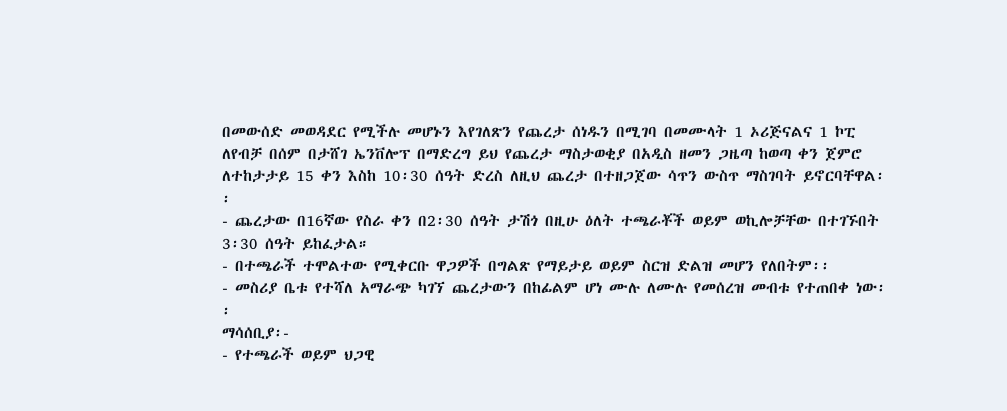በመውሰድ መወዳደር የሚችሉ መሆኑን እየገለጽን የጨረታ ሰነዱን በሚገባ በመሙላት 1 ኦሪጅናልና 1 ኮፒ ለየብቻ በሰም በታሸገ ኤንቨሎፕ በማድረግ ይህ የጨረታ ማስታወቂያ በአዲስ ዘመን ጋዜጣ ከወጣ ቀን ጀምሮ ለተከታታይ 15 ቀን እስከ 10፡30 ሰዓት ድረስ ለዚህ ጨረታ በተዘጋጀው ሳጥን ውስጥ ማስገባት ይኖርባቸዋል፡፡
- ጨረታው በ16ኛው የስራ ቀን በ2፡30 ሰዓት ታሽጎ በዚሁ ዕለት ተጫራቾች ወይም ወኪሎቻቸው በተገኙበት 3፡30 ሰዓት ይከፈታል።
- በተጫራች ተሞልተው የሚቀርቡ ዋጋዎች በግልጽ የማይታይ ወይም ስርዝ ድልዝ መሆን የለበትም፡፡
- መስሪያ ቤቱ የተሻለ አማራጭ ካገኘ ጨረታውን በከፊልም ሆነ ሙሉ ለሙሉ የመሰረዝ መብቱ የተጠበቀ ነው፡፡
ማሳሰቢያ፡-
- የተጫራች ወይም ህጋዊ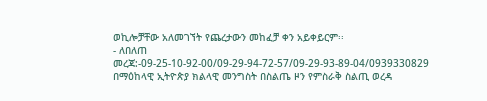ወኪሎቻቸው አለመገኘት የጨረታውን መከፈቻ ቀን አይቀይርም፡፡
- ለበለጠ መረጃ:-09-25-10-92-00/09-29-94-72-57/09-29-93-89-04/0939330829
በማዕከላዊ ኢትዮጵያ ክልላዊ መንግስት በስልጤ ዞን የምስራቅ ስልጢ ወረዳ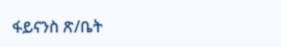ፋይናንስ ጽ/ቤት